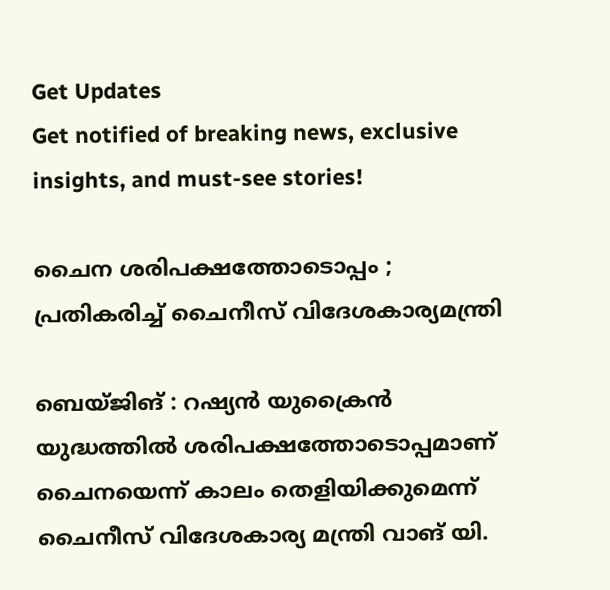Get Updates
Get notified of breaking news, exclusive insights, and must-see stories!

ചൈന ശരിപക്ഷത്തോടൊപ്പം ; പ്രതികരിച്ച് ചൈനീസ് വിദേശകാര്യമന്ത്രി

ബെയ്‌ജിങ് : റഷ്യൻ യുക്രൈൻ യുദ്ധത്തിൽ ശരിപക്ഷത്തോടൊപ്പമാണ് ചൈനയെന്ന് കാലം തെളിയിക്കുമെന്ന് ചൈനീസ് വിദേശകാര്യ മന്ത്രി വാങ്‌ യി.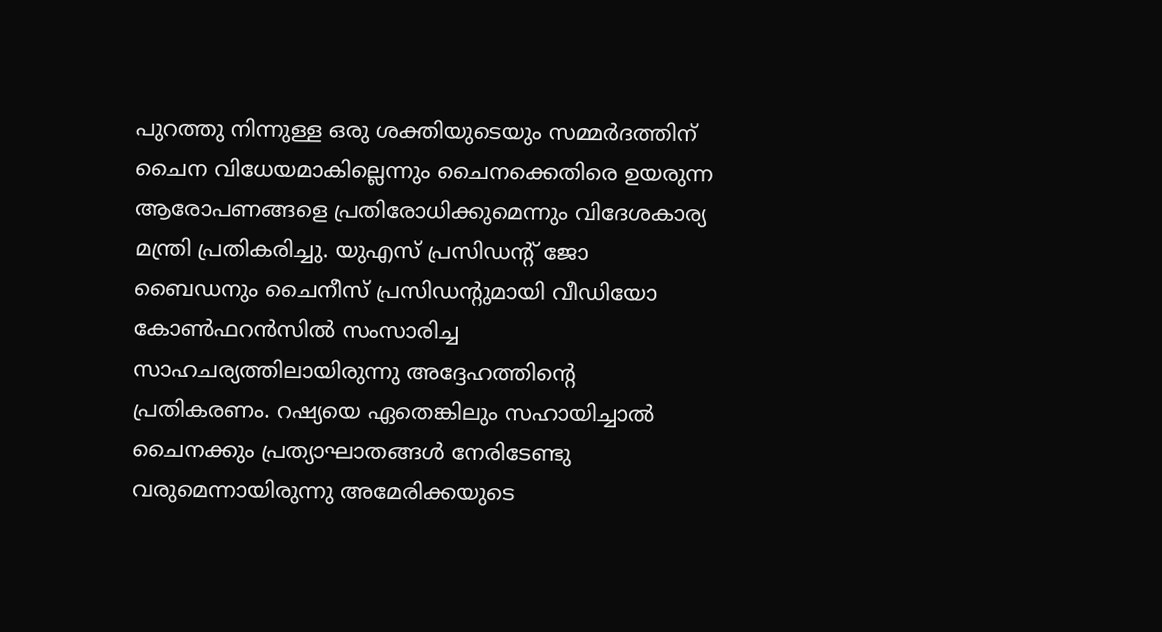പുറത്തു നിന്നുള്ള ഒരു ശക്തിയുടെയും സമ്മർദത്തിന് ചൈന വിധേയമാകില്ലെന്നും ചൈനക്കെതിരെ ഉയരുന്ന ആരോപണങ്ങളെ പ്രതിരോധിക്കുമെന്നും വിദേശകാര്യ മന്ത്രി പ്രതികരിച്ചു. യുഎസ് പ്രസിഡന്‍റ് ജോ ബൈഡനും ചൈനീസ് പ്രസിഡന്‍റുമായി വീഡിയോ കോൺഫറൻസിൽ സംസാരിച്ച സാഹചര്യത്തിലായിരുന്നു അദ്ദേഹത്തിന്റെ പ്രതികരണം. റഷ്യയെ ഏതെങ്കിലും സഹായിച്ചാൽ ചൈനക്കും പ്രത്യാഘാതങ്ങൾ നേരിടേണ്ടു വരുമെന്നായിരുന്നു അമേരിക്കയുടെ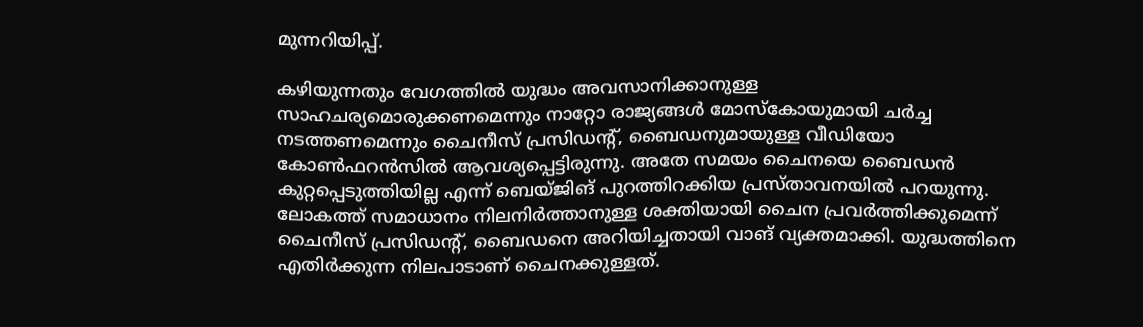മുന്നറിയിപ്പ്.

കഴിയുന്നതും വേഗത്തിൽ യുദ്ധം അവസാനിക്കാനുള്ള സാഹചര്യമൊരുക്കണമെന്നും നാറ്റോ രാജ്യങ്ങൾ മോസ്‌കോയുമായി ചർച്ച നടത്തണമെന്നും ചൈനീസ് പ്രസിഡന്‍റ്, ബൈഡനുമായുള്ള വീഡിയോ കോൺഫറൻസിൽ ആവശ്യപ്പെട്ടിരുന്നു. അതേ സമയം ചൈനയെ ബൈഡൻ കുറ്റപ്പെടുത്തിയില്ല എന്ന് ബെയ്‌ജിങ് പുറത്തിറക്കിയ പ്രസ്‌താവനയിൽ പറയുന്നു. ലോകത്ത് സമാധാനം നിലനിർത്താനുള്ള ശക്തിയായി ചൈന പ്രവർത്തിക്കുമെന്ന് ചൈനീസ് പ്രസിഡന്‍റ്, ബൈഡനെ അറിയിച്ചതായി വാങ് വ്യക്തമാക്കി. യുദ്ധത്തിനെ എതിർക്കുന്ന നിലപാടാണ് ചൈനക്കുള്ളത്.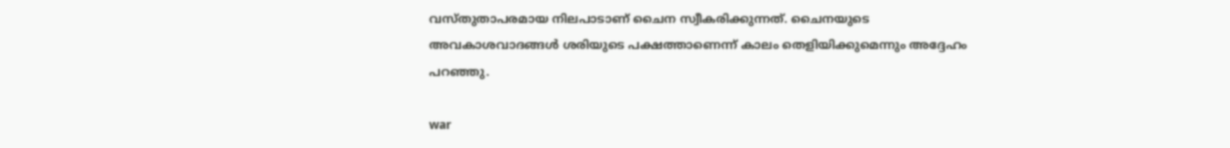വസ്‌തുതാപരമായ നിലപാടാണ് ചൈന സ്വീകരിക്കുന്നത്. ചൈനയുടെ അവകാശവാദങ്ങൾ ശരിയുടെ പക്ഷത്താണെന്ന് കാലം തെളിയിക്കുമെന്നും അദ്ദേഹം പറഞ്ഞു.

war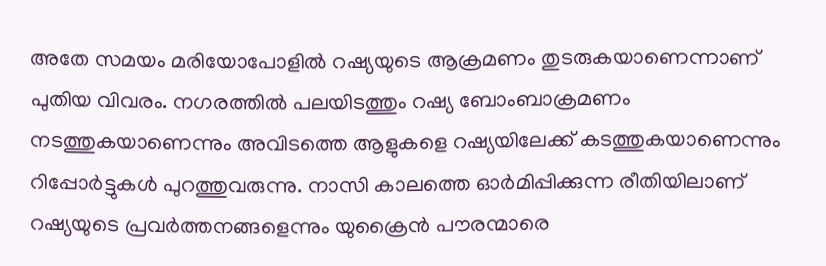അതേ സമയം മരിയോപോളില്‍ റഷ്യയുടെ ആക്രമണം തുടരുകയാണെന്നാണ് പുതിയ വിവരം. നഗരത്തിൽ പലയിടത്തും റഷ്യ ബോംബാക്രമണം നടത്തുകയാണെന്നും അവിടത്തെ ആളുകളെ റഷ്യയിലേക്ക് കടത്തുകയാണെന്നും റിപ്പോർട്ടുകൾ പുറത്തുവരുന്നു. നാസി കാലത്തെ ഓർമിപ്പിക്കുന്ന രീതിയിലാണ് റഷ്യയുടെ പ്രവർത്തനങ്ങളെന്നും യുക്രൈൻ പൗരന്മാരെ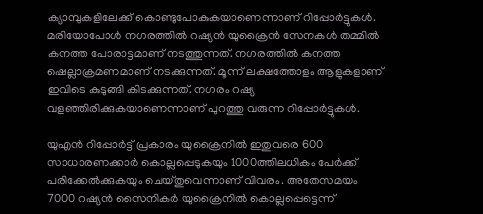ക്യാമ്പുകളിലേക്ക് കൊണ്ടുപോകുകയാണെന്നാണ് റിപ്പോർട്ടുകൾ. മരിയോപോൾ നഗരത്തില്‍ റഷ്യൻ യുക്രൈൻ സേനകൾ തമ്മിൽ കനത്ത പോരാട്ടമാണ് നടത്തുന്നത്. നഗരത്തിൽ കനത്ത ഷെല്ലാക്രമണമാണ് നടക്കുന്നത്. മൂന്ന് ലക്ഷത്തോളം ആളുകളാണ് ഇവിടെ കുടുങ്ങി കിടക്കുന്നത്. നഗരം റഷ്യ വളഞ്ഞിരിക്കുകയാണെന്നാണ് പുറത്തു വരുന്ന റിപ്പോർട്ടുകൾ.

യുഎന്‍ റിപ്പോര്‍ട്ട് പ്രകാരം യുക്രൈനില്‍ ഇതുവരെ 600 സാധാരണക്കാർ കൊല്ലപ്പെടുകയും 1000ത്തിലധികം പേർക്ക് പരിക്കേൽക്കുകയും ചെയ്‌തുവെന്നാണ് വിവരം. അതേസമയം 7000 റഷ്യൻ സൈനികര്‍ യുക്രൈനില്‍ കൊല്ലപ്പെട്ടെന്ന്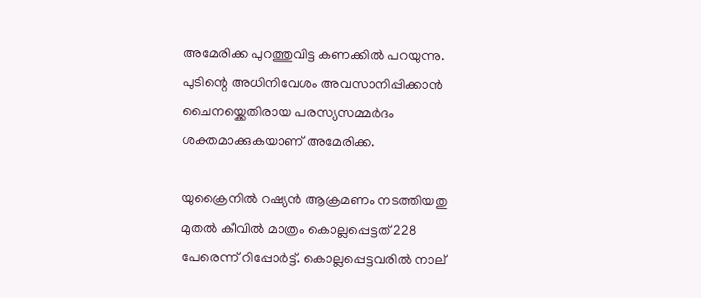അമേരിക്ക പുറത്തുവിട്ട കണക്കില്‍ പറയുന്നു. പുടിന്റെ അധിനിവേശം അവസാനിപ്പിക്കാൻ ചൈനയ്ക്കെതിരായ പരസ്യസമ്മർദം ശക്തമാക്കുകയാണ് അമേരിക്ക.

യുക്രൈനിൽ റഷ്യൻ ആക്രമണം നടത്തിയതു മുതൽ കീവിൽ മാത്രം കൊല്ലപ്പെട്ടത് 228 പേരെന്ന് റിപ്പോർട്ട്. കൊല്ലപ്പെട്ടവരിൽ നാല്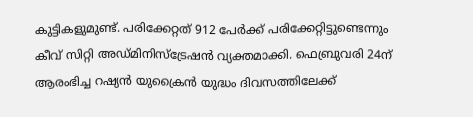കുട്ടികളുമുണ്ട്. പരിക്കേറ്റത് 912 പേർക്ക് പരിക്കേറ്റിട്ടുണ്ടെന്നും കീവ് സിറ്റി അഡ്‌മിനിസ്‌ട്രേഷൻ വ്യക്തമാക്കി. ഫെബ്രുവരി 24ന് ആരംഭിച്ച റഷ്യൻ യുക്രൈൻ യുദ്ധം ദിവസത്തിലേക്ക്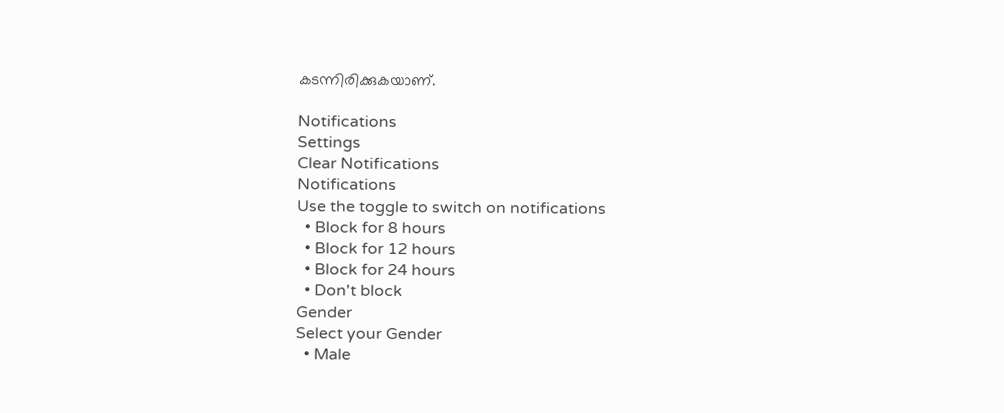കടന്നിരിക്കുകയാണ്.

Notifications
Settings
Clear Notifications
Notifications
Use the toggle to switch on notifications
  • Block for 8 hours
  • Block for 12 hours
  • Block for 24 hours
  • Don't block
Gender
Select your Gender
  • Male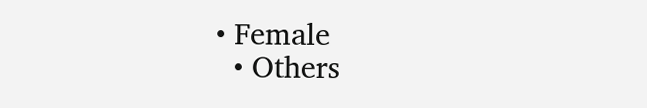• Female
  • Others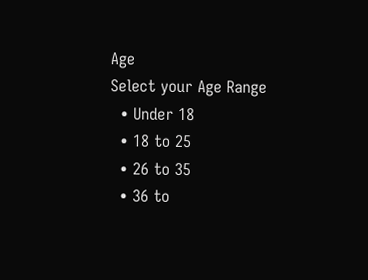Age
Select your Age Range
  • Under 18
  • 18 to 25
  • 26 to 35
  • 36 to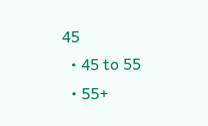45
  • 45 to 55
  • 55+